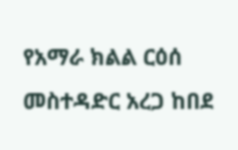የአማራ ክልል ርዕሰ መስተዳድር አረጋ ከበደ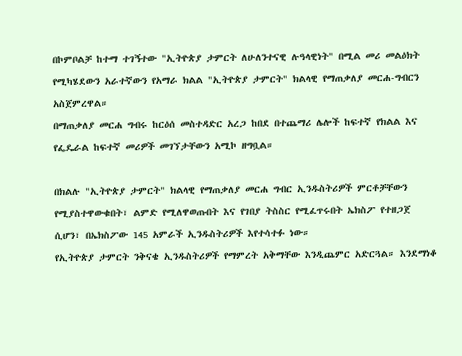በኮምቦልቻ ከተማ ተገኝተው "ኢትዮጵያ ታምርት ለሁለንተናዊ ሉዓላዊነት" በሚል መሪ መልዕክት የሚካሄደውን አራተኛውን የአማራ ክልል "ኢትዮጵያ ታምርት" ክልላዊ የማጠቃለያ መርሐ-ግብርን አስጀምረዋል።
በማጠቃለያ መርሐ ግብሩ ከርዕሰ መስተዳድር አረጋ ከበደ በተጨማሪ ሌሎች ከፍተኛ የክልል እና የፌዴራል ከፍተኛ መሪዎች መገኘታቸውን አሚኮ ዘግቧል።

በክልሉ "ኢትዮጵያ ታምርት" ክልላዊ የማጠቃለያ መርሐ ግብር ኢንዱስትሪዎች ምርቶቻቸውን የሚያስተዋውቁበት፣ ልምድ የሚለዋወጡበት እና የገበያ ትስስር የሚፈጥሩበት ኤክስፖ የተዘጋጀ ሲሆን፣ በኤክስፖው 145 አምራች ኢንዱስትሪዎች እየተሳተፉ ነው።
የኢትዮጵያ ታምርት ንቅናቄ ኢንዱስትሪዎች የማምረት አቅማቸው እንዲጨምር አድርጓል። እንደማነቆ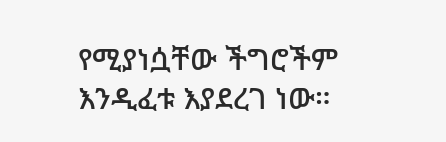የሚያነሷቸው ችግሮችም እንዲፈቱ እያደረገ ነው።